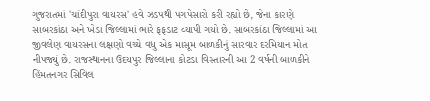ગુજરાતમાં 'ચાંદીપુરા વાયરસ' હવે ઝડપથી પગપેસારો કરી રહ્યો છે, જેના કારણે સાબરકાંઠા અને ખેડા જિલ્લામાં ભારે ફફડાટ વ્યાપી ગયો છે. સાબરકાંઠા જિલ્લામાં આ જીવલેણ વાયરસના લક્ષણો વચ્ચે વધુ એક માસૂમ બાળકીનું સારવાર દરમિયાન મોત નીપજ્યું છે. રાજસ્થાનના ઉદયપુર જિલ્લાના કોટડા વિસ્તારની આ 2 વર્ષની બાળકીને હિંમતનગર સિવિલ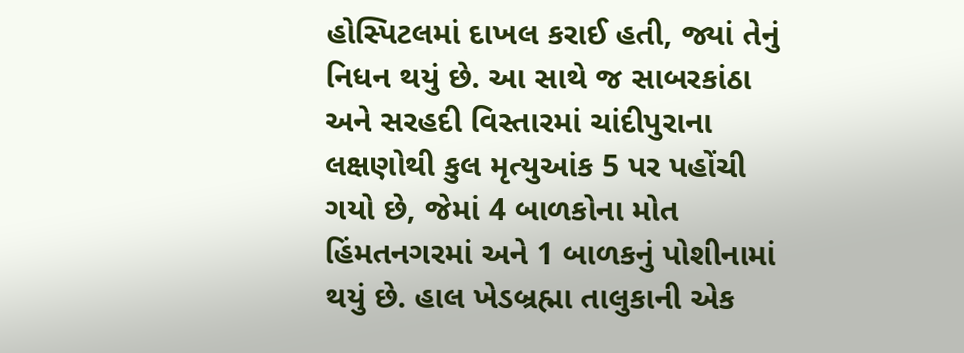હોસ્પિટલમાં દાખલ કરાઈ હતી, જ્યાં તેનું નિધન થયું છે. આ સાથે જ સાબરકાંઠા અને સરહદી વિસ્તારમાં ચાંદીપુરાના લક્ષણોથી કુલ મૃત્યુઆંક 5 પર પહોંચી ગયો છે, જેમાં 4 બાળકોના મોત હિંમતનગરમાં અને 1 બાળકનું પોશીનામાં થયું છે. હાલ ખેડબ્રહ્મા તાલુકાની એક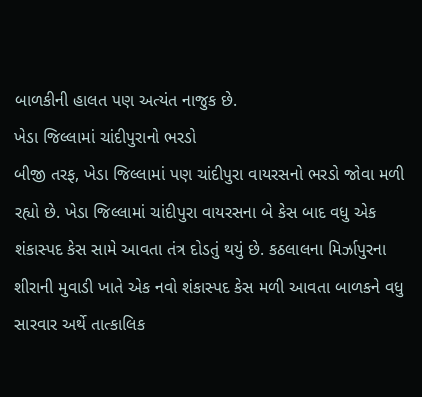બાળકીની હાલત પણ અત્યંત નાજુક છે.
ખેડા જિલ્લામાં ચાંદીપુરાનો ભરડો
બીજી તરફ, ખેડા જિલ્લામાં પણ ચાંદીપુરા વાયરસનો ભરડો જોવા મળી રહ્યો છે. ખેડા જિલ્લામાં ચાંદીપુરા વાયરસના બે કેસ બાદ વધુ એક શંકાસ્પદ કેસ સામે આવતા તંત્ર દોડતું થયું છે. કઠલાલના મિર્ઝાપુરના શીરાની મુવાડી ખાતે એક નવો શંકાસ્પદ કેસ મળી આવતા બાળકને વધુ સારવાર અર્થે તાત્કાલિક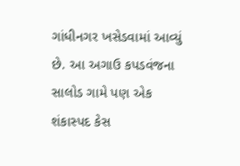ગાંધીનગર ખસેડવામાં આવ્યું છે. આ અગાઉ કપડવંજના સાલોડ ગામે પણ એક શંકાસ્પદ કેસ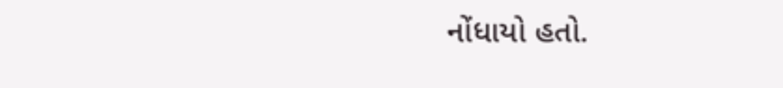નોંધાયો હતો.